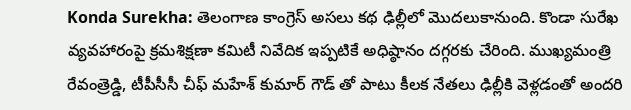Konda Surekha: తెలంగాణ కాంగ్రెస్ అసలు కథ ఢిల్లీలో మొదలుకానుంది. కొండా సురేఖ వ్యవహారంపై క్రమశిక్షణా కమిటీ నివేదిక ఇప్పటికే అధిష్ఠానం దగ్గరకు చేరింది. ముఖ్యమంత్రి రేవంత్రెడ్డి, టీపీసీసీ చీఫ్ మహేశ్ కుమార్ గౌడ్ తో పాటు కీలక నేతలు ఢిల్లీకి వెళ్లడంతో అందరి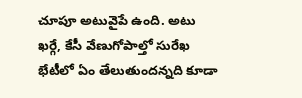చూపూ అటువైపే ఉంది. అటు ఖర్గే, కేసీ వేణుగోపాల్తో సురేఖ భేటీలో ఏం తేలుతుందన్నది కూడా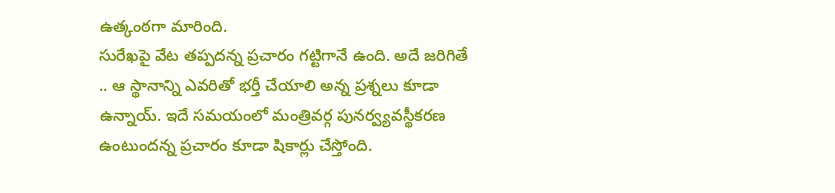ఉత్కంఠగా మారింది.
సురేఖపై వేట తప్పదన్న ప్రచారం గట్టిగానే ఉంది. అదే జరిగితే .. ఆ స్థానాన్ని ఎవరితో భర్తీ చేయాలి అన్న ప్రశ్నలు కూడా ఉన్నాయ్. ఇదే సమయంలో మంత్రివర్గ పునర్వ్యవస్థీకరణ ఉంటుందన్న ప్రచారం కూడా షికార్లు చేస్తోంది.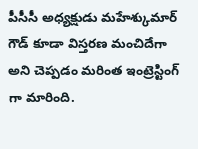పీసీసీ అధ్యక్షుడు మహేశ్కుమార్ గౌడ్ కూడా విస్తరణ మంచిదేగా అని చెప్పడం మరింత ఇంట్రెస్టింగ్ గా మారింది.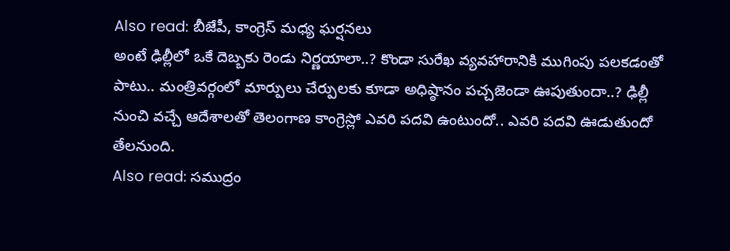Also read: బీజేపీ, కాంగ్రెస్ మధ్య ఘర్షనలు
అంటే ఢిల్లీలో ఒకే దెబ్బకు రెండు నిర్ణయాలా..? కొండా సురేఖ వ్యవహారానికి ముగింపు పలకడంతో పాటు.. మంత్రివర్గంలో మార్పులు చేర్పులకు కూడా అధిష్ఠానం పచ్చజెండా ఊపుతుందా..? ఢిల్లీ నుంచి వచ్చే ఆదేశాలతో తెలంగాణ కాంగ్రెస్లో ఎవరి పదవి ఉంటుందో.. ఎవరి పదవి ఊడుతుందో తేలనుంది.
Also read: సముద్రం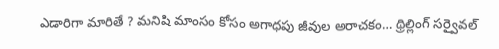ఎడారిగా మారితే ? మనిషి మాంసం కోసం అగాధపు జీవుల అరాచకం… థ్రిల్లింగ్ సర్వైవల్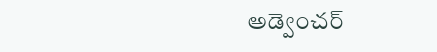అడ్వెంచర్